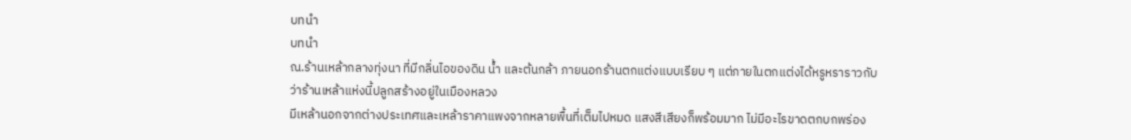บทนำ
บทนำ
ณ.ร้านเหล้ากลางทุ่งนา ที่มีกลิ่นไอของดิน น้ำ และต้นกล้า ภายนอกร้านตกแต่งแบบเรียบ ๆ แต่ภายในตกแต่งได้หรูหราราวกับว่าร้านเหล้าแห่งนี้ปลูกสร้างอยู่ในเมืองหลวง
มีเหล้านอกจากต่างประเทศและเหล้าราคาแพงจากหลายพื้นที่เต็มไปหมด แสงสีเสียงก็พร้อมมาก ไม่มีอะไรขาดตกบกพร่อง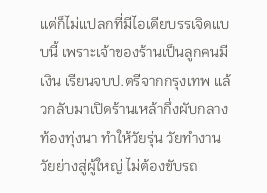แต่ก็ไม่แปลกที่มีไอเดียบรรเจิดแบบนี้ เพราะเจ้าของร้านเป็นลูกคนมีเงิน เรียนจบป.ตรีจากกรุงเทพ แล้วกลับมาเปิดร้านเหล้ากึ่งผับกลางท้องทุ่งนา ทำให้วัยรุ่น วัยทำงาน วัยย่างสู่ผู้ใหญ่ ไม่ต้องขับรถ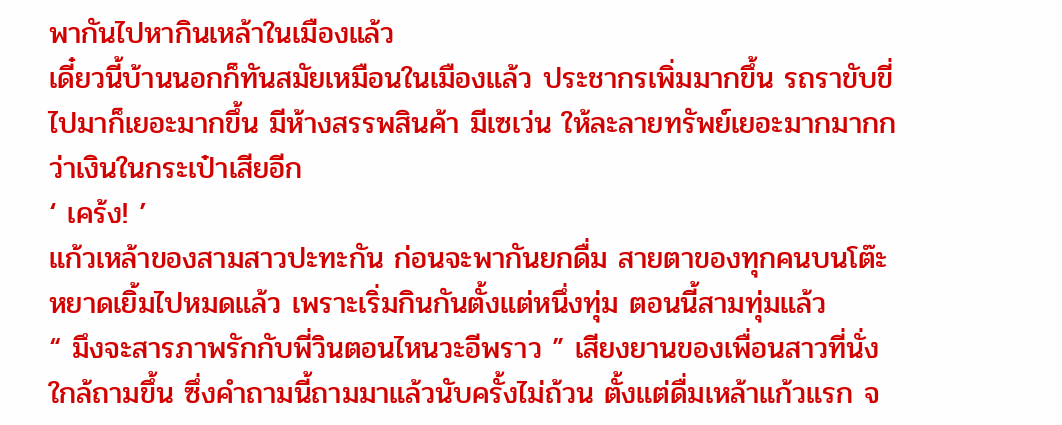พากันไปหากินเหล้าในเมืองแล้ว
เดี๋ยวนี้บ้านนอกก็ทันสมัยเหมือนในเมืองแล้ว ประชากรเพิ่มมากขึ้น รถราขับขี่ไปมาก็เยอะมากขึ้น มีห้างสรรพสินค้า มีเซเว่น ให้ละลายทรัพย์เยอะมากมากกว่าเงินในกระเป๋าเสียอีก
‘ เคร้ง! ’
แก้วเหล้าของสามสาวปะทะกัน ก่อนจะพากันยกดื่ม สายตาของทุกคนบนโต๊ะหยาดเยิ้มไปหมดแล้ว เพราะเริ่มกินกันตั้งแต่หนึ่งทุ่ม ตอนนี้สามทุ่มแล้ว
“ มึงจะสารภาพรักกับพี่วินตอนไหนวะอีพราว ” เสียงยานของเพื่อนสาวที่นั่งใกล้ถามขึ้น ซึ่งคำถามนี้ถามมาแล้วนับครั้งไม่ถ้วน ตั้งแต่ดื่มเหล้าแก้วแรก จ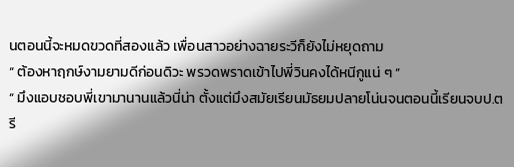นตอนนี้จะหมดขวดที่สองแล้ว เพื่อนสาวอย่างฉายระวีก็ยังไม่หยุดถาม
“ ต้องหาฤกษ์งามยามดีก่อนดิวะ พรวดพราดเข้าไปพี่วินคงได้หนีกูแน่ ๆ ”
“ มึงแอบชอบพี่เขามานานแล้วนี่น่า ตั้งแต่มึงสมัยเรียนมัธยมปลายโน่นจนตอนนี้เรียนจบป.ตรี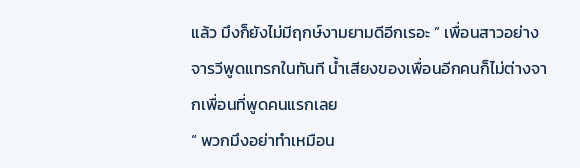แล้ว มึงก็ยังไม่มีฤกษ์งามยามดีอีกเรอะ ” เพื่อนสาวอย่างจารวีพูดแทรกในทันที น้ำเสียงของเพื่อนอีกคนก็ไม่ต่างจากเพื่อนที่พูดคนแรกเลย
“ พวกมึงอย่าทำเหมือน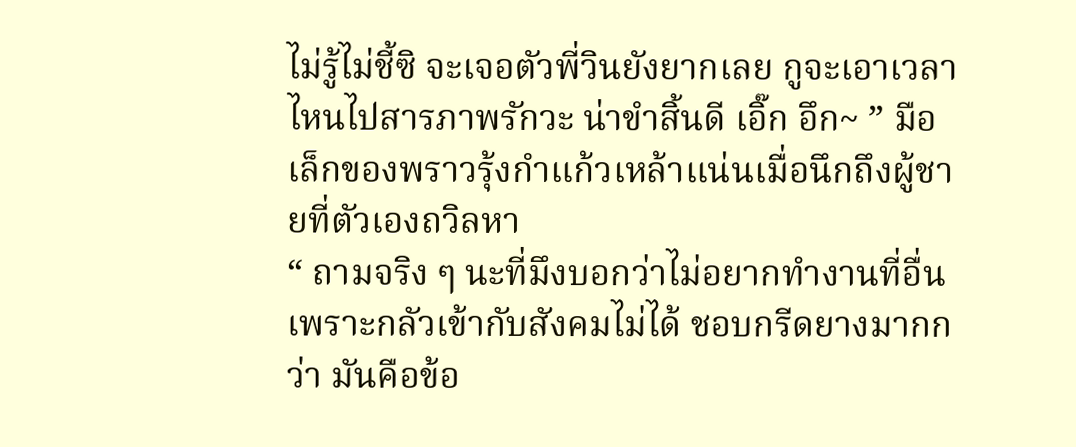ไม่รู้ไม่ชี้ซิ จะเจอตัวพี่วินยังยากเลย กูจะเอาเวลาไหนไปสารภาพรักวะ น่าขำสิ้นดี เอิ๊ก อึก~ ” มือเล็กของพราวรุ้งกำแก้วเหล้าแน่นเมื่อนึกถึงผู้ชายที่ตัวเองถวิลหา
“ ถามจริง ๆ นะที่มึงบอกว่าไม่อยากทำงานที่อื่นเพราะกลัวเข้ากับสังคมไม่ได้ ชอบกรีดยางมากกว่า มันคือข้อ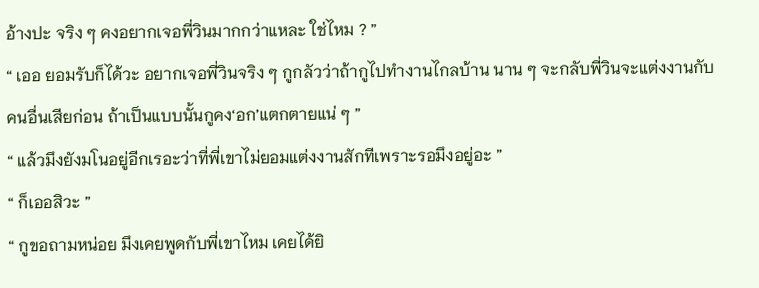อ้างปะ จริง ๆ คงอยากเจอพี่วินมากกว่าแหละ ใช่ไหม ? ”
“ เออ ยอมรับก็ได้วะ อยากเจอพี่วินจริง ๆ กูกลัวว่าถ้ากูไปทำงานไกลบ้าน นาน ๆ จะกลับพี่วินจะแต่งงานกับคนอื่นเสียก่อน ถ้าเป็นแบบนั้นกูคง‘อก’แตกตายแน่ ๆ ”
“ แล้วมึงยังมโนอยู่อีกเรอะว่าที่พี่เขาไม่ยอมแต่งงานสักทีเพราะรอมึงอยู่อะ ”
“ ก็เออสิวะ ”
“ กูขอถามหน่อย มึงเคยพูดกับพี่เขาไหม เคยได้ยิ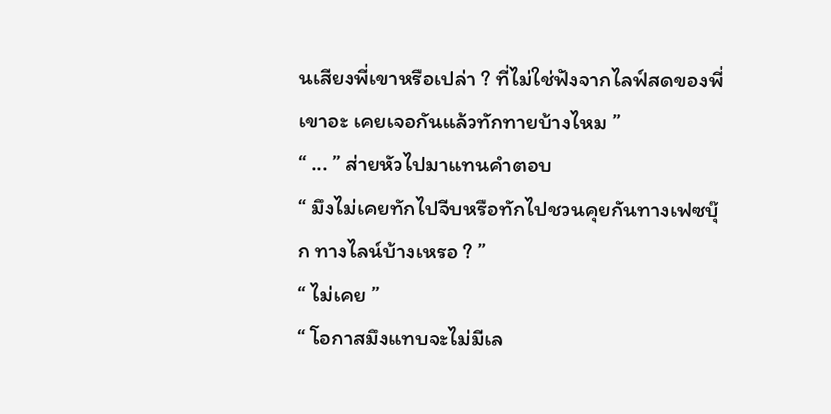นเสียงพี่เขาหรือเปล่า ? ที่ไม่ใช่ฟังจากไลฟ์สดของพี่เขาอะ เคยเจอกันแล้วทักทายบ้างไหม ”
“ ... ” ส่ายหัวไปมาแทนคำตอบ
“ มึงไม่เคยทักไปจีบหรือทักไปชวนคุยกันทางเฟซบุ๊ก ทางไลน์บ้างเหรอ ? ”
“ ไม่เคย ”
“ โอกาสมึงแทบจะไม่มีเล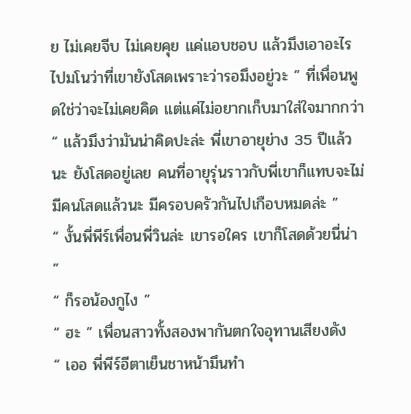ย ไม่เคยจีบ ไม่เคยคุย แค่แอบชอบ แล้วมึงเอาอะไรไปมโนว่าที่เขายังโสดเพราะว่ารอมึงอยู่วะ ” ที่เพื่อนพูดใช่ว่าจะไม่เคยคิด แต่แค่ไม่อยากเก็บมาใส่ใจมากกว่า
“ แล้วมึงว่ามันน่าคิดปะล่ะ พี่เขาอายุย่าง 35 ปีแล้วนะ ยังโสดอยู่เลย คนที่อายุรุ่นราวกับพี่เขาก็แทบจะไม่มีคนโสดแล้วนะ มีครอบครัวกันไปเกือบหมดล่ะ ”
“ งั้นพี่พีร์เพื่อนพี่วินล่ะ เขารอใคร เขาก็โสดด้วยนี่น่า ”
“ ก็รอน้องกูไง ”
“ ฮะ ” เพื่อนสาวทั้งสองพากันตกใจอุทานเสียงดัง
“ เออ พี่พีร์อีตาเย็นชาหน้ามึนทำ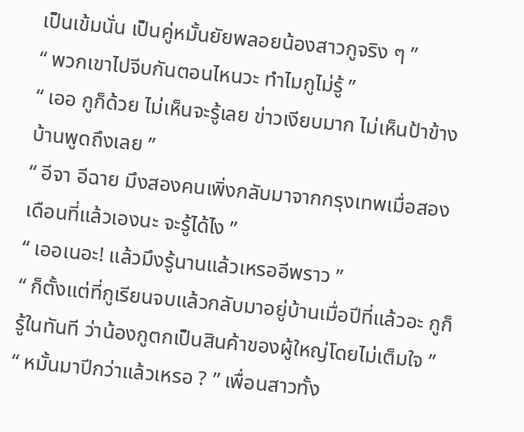เป็นเข้มนั่น เป็นคู่หมั้นยัยพลอยน้องสาวกูจริง ๆ ”
“ พวกเขาไปจีบกันตอนไหนวะ ทำไมกูไม่รู้ ”
“ เออ กูก็ด้วย ไม่เห็นจะรู้เลย ข่าวเงียบมาก ไม่เห็นป้าข้างบ้านพูดถึงเลย ”
“ อีจา อีฉาย มึงสองคนเพิ่งกลับมาจากกรุงเทพเมื่อสองเดือนที่แล้วเองนะ จะรู้ได้ไง ”
“ เออเนอะ! แล้วมึงรู้นานแล้วเหรออีพราว ”
“ ก็ตั้งแต่ที่กูเรียนจบแล้วกลับมาอยู่บ้านเมื่อปีที่แล้วอะ กูก็รู้ในทันที ว่าน้องกูตกเป็นสินค้าของผู้ใหญ่โดยไม่เต็มใจ ”
“ หมั้นมาปีกว่าแล้วเหรอ ? ” เพื่อนสาวทั้ง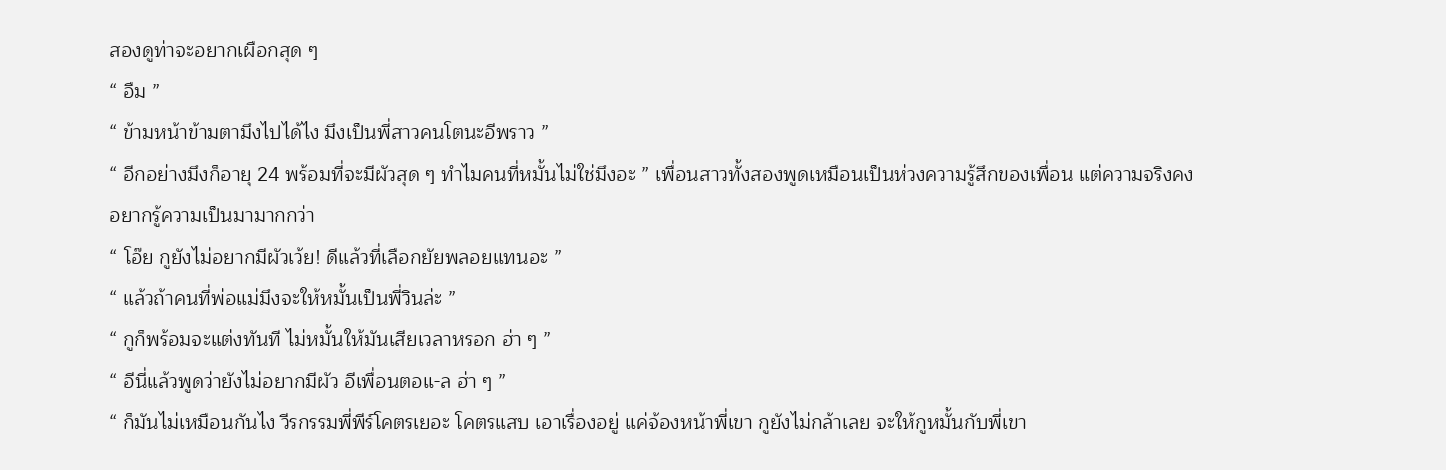สองดูท่าจะอยากเผือกสุด ๆ
“ อืม ”
“ ข้ามหน้าข้ามตามึงไปได้ไง มึงเป็นพี่สาวคนโตนะอีพราว ”
“ อีกอย่างมึงก็อายุ 24 พร้อมที่จะมีผัวสุด ๆ ทำไมคนที่หมั้นไม่ใช่มึงอะ ” เพื่อนสาวทั้งสองพูดเหมือนเป็นห่วงความรู้สึกของเพื่อน แต่ความจริงคงอยากรู้ความเป็นมามากกว่า
“ โอ๊ย กูยังไม่อยากมีผัวเว้ย! ดีแล้วที่เลือกยัยพลอยแทนอะ ”
“ แล้วถ้าคนที่พ่อแม่มึงจะให้หมั้นเป็นพี่วินล่ะ ”
“ กูก็พร้อมจะแต่งทันที ไม่หมั้นให้มันเสียเวลาหรอก ฮ่า ๆ ”
“ อีนี่แล้วพูดว่ายังไม่อยากมีผัว อีเพื่อนตอแ-ล ฮ่า ๆ ”
“ ก็มันไม่เหมือนกันไง วีรกรรมพี่พีร์โคตรเยอะ โคตรแสบ เอาเรื่องอยู่ แค่จ้องหน้าพี่เขา กูยังไม่กล้าเลย จะให้กูหมั้นกับพี่เขา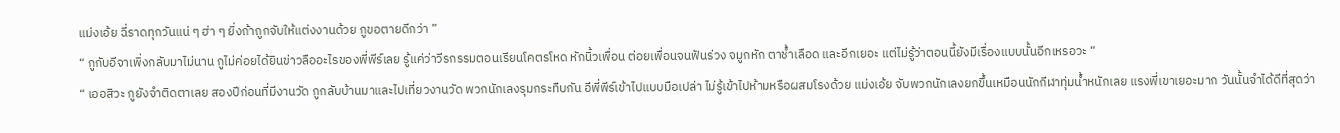แม่งเอ้ย ฉี่ราดทุกวันแน่ ๆ ฮ่า ๆ ยิ่งถ้าถูกจับให้แต่งงานด้วย กูขอตายดีกว่า ”
“ กูกับอีจาเพิ่งกลับมาไม่นาน กูไม่ค่อยได้ยินข่าวลืออะไรของพี่พีร์เลย รู้แค่ว่าวีรกรรมตอนเรียนโคตรโหด หักนิ้วเพื่อน ต่อยเพื่อนจนฟันร่วง จมูกหัก ตาช้ำเลือด และอีกเยอะ แต่ไม่รู้ว่าตอนนี้ยังมีเรื่องแบบนั้นอีกเหรอวะ “
“ เออสิวะ กูยังจำติดตาเลย สองปีก่อนที่มีงานวัด กูกลับบ้านมาและไปเที่ยวงานวัด พวกนักเลงรุมกระทืบกัน อีพี่พีร์เข้าไปแบบมือเปล่า ไม่รู้เข้าไปห้ามหรือผสมโรงด้วย แม่งเอ้ย จับพวกนักเลงยกขึ้นเหมือนนักกีฬาทุ่มน้ำหนักเลย แรงพี่เขาเยอะมาก วันนั้นจำได้ดีที่สุดว่า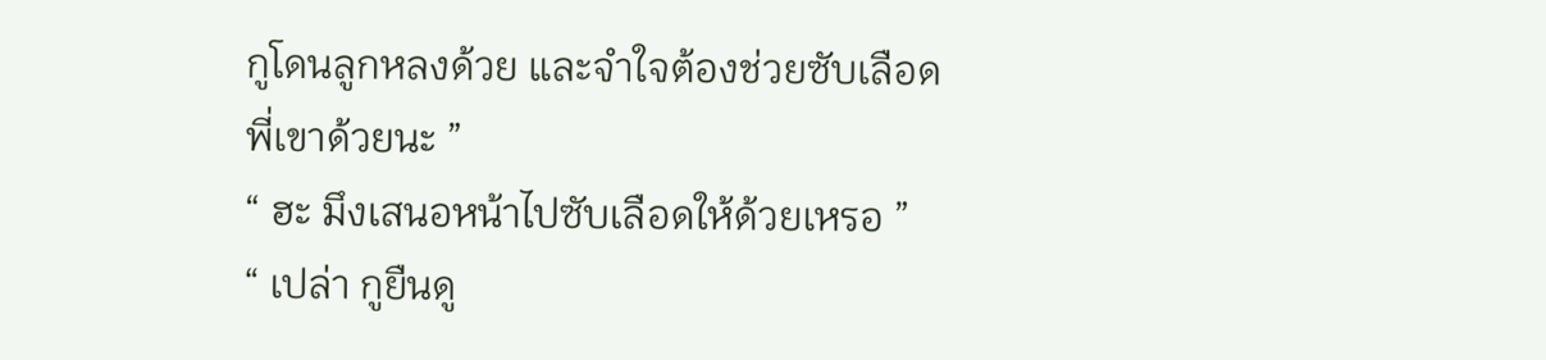กูโดนลูกหลงด้วย และจำใจต้องช่วยซับเลือดพี่เขาด้วยนะ ”
“ ฮะ มึงเสนอหน้าไปซับเลือดให้ด้วยเหรอ ”
“ เปล่า กูยืนดู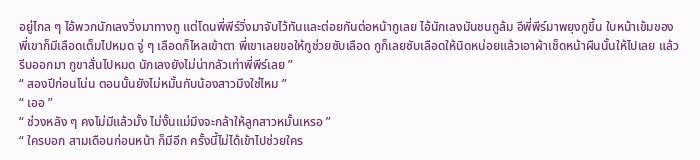อยู่ไกล ๆ ไอ้พวกนักเลงวิ่งมาทางกู แต่โดนพี่พีร์วิ่งมาจับไว้ทันและต่อยกันต่อหน้ากูเลย ไอ้นักเลงมันชนกูล้ม อีพี่พีร์มาพยุงกูขึ้น ใบหน้าเข้มของพี่เขาก็มีเลือดเต็มไปหมด จู่ ๆ เลือดก็ไหลเข้าตา พี่เขาเลยขอให้กูช่วยซับเลือด กูก็เลยซับเลือดให้นิดหน่อยแล้วเอาผ้าเช็ดหน้าผืนนั้นให้ไปเลย แล้วรีบออกมา กูขาสั่นไปหมด นักเลงยังไม่น่ากลัวเท่าพี่พีร์เลย ”
“ สองปีก่อนโน่น ตอนนั้นยังไม่หมั้นกับน้องสาวมึงใช่ไหม ”
“ เออ ”
“ ช่วงหลัง ๆ คงไม่มีแล้วมั้ง ไม่งั้นแม่มึงจะกล้าให้ลูกสาวหมั้นเหรอ ”
“ ใครบอก สามเดือนก่อนหน้า ก็มีอีก ครั้งนี้ไม่ได้เข้าไปช่วยใคร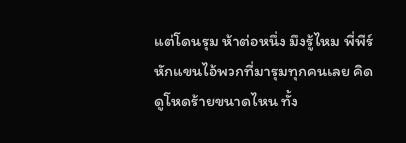แต่โดนรุม ห้าต่อหนึ่ง มึงรู้ไหม พี่พีร์หักแขนไอ้พวกที่มารุมทุกคนเลย คิดดูโหดร้ายขนาดไหน ทั้ง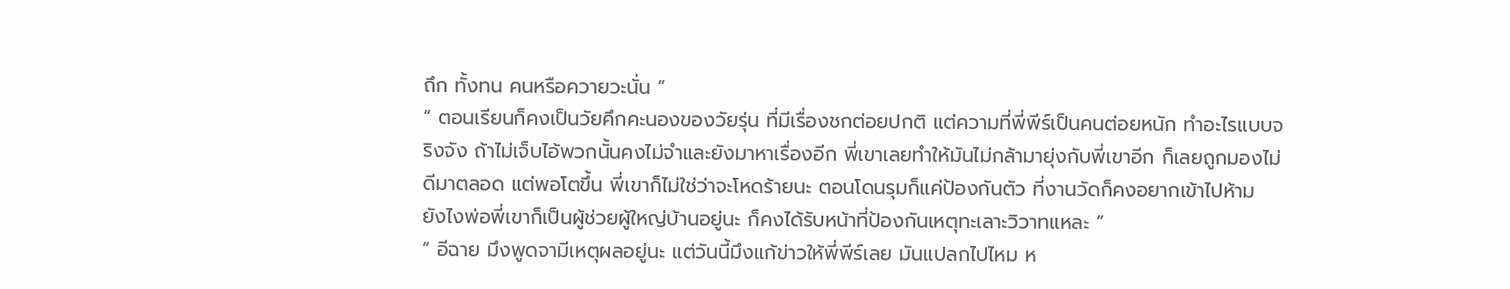ถึก ทั้งทน คนหรือควายวะนั่น ”
“ ตอนเรียนก็คงเป็นวัยคึกคะนองของวัยรุ่น ที่มีเรื่องชกต่อยปกติ แต่ความที่พี่พีร์เป็นคนต่อยหนัก ทำอะไรแบบจริงจัง ถ้าไม่เจ็บไอ้พวกนั้นคงไม่จำและยังมาหาเรื่องอีก พี่เขาเลยทำให้มันไม่กล้ามายุ่งกับพี่เขาอีก ก็เลยถูกมองไม่ดีมาตลอด แต่พอโตขึ้น พี่เขาก็ไม่ใช่ว่าจะโหดร้ายนะ ตอนโดนรุมก็แค่ป้องกันตัว ที่งานวัดก็คงอยากเข้าไปห้าม ยังไงพ่อพี่เขาก็เป็นผู้ช่วยผู้ใหญ่บ้านอยู่นะ ก็คงได้รับหน้าที่ป้องกันเหตุทะเลาะวิวาทแหละ ”
“ อีฉาย มึงพูดจามีเหตุผลอยู่นะ แต่วันนี้มึงแก้ข่าวให้พี่พีร์เลย มันแปลกไปไหม ห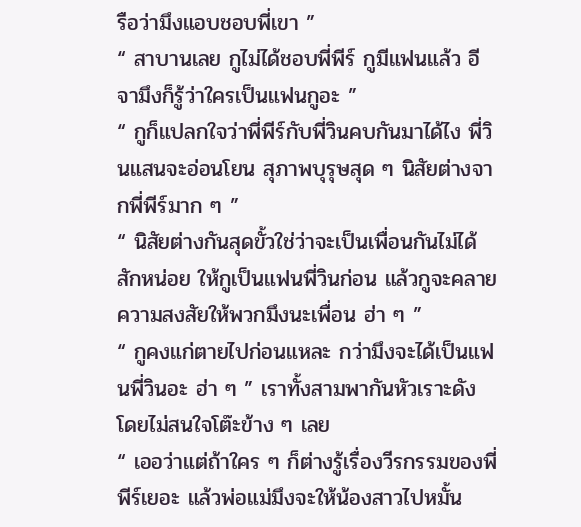รือว่ามึงแอบชอบพี่เขา ”
“ สาบานเลย กูไม่ได้ชอบพี่พีร์ กูมีแฟนแล้ว อีจามึงก็รู้ว่าใครเป็นแฟนกูอะ ”
“ กูก็แปลกใจว่าพี่พีร์กับพี่วินคบกันมาได้ไง พี่วินแสนจะอ่อนโยน สุภาพบุรุษสุด ๆ นิสัยต่างจากพี่พีร์มาก ๆ ”
“ นิสัยต่างกันสุดขั้วใช่ว่าจะเป็นเพื่อนกันไม่ได้สักหน่อย ให้กูเป็นแฟนพี่วินก่อน แล้วกูจะคลายความสงสัยให้พวกมึงนะเพื่อน ฮ่า ๆ ”
“ กูคงแก่ตายไปก่อนแหละ กว่ามึงจะได้เป็นแฟนพี่วินอะ ฮ่า ๆ ” เราทั้งสามพากันหัวเราะดัง โดยไม่สนใจโต๊ะข้าง ๆ เลย
“ เออว่าแต่ถ้าใคร ๆ ก็ต่างรู้เรื่องวีรกรรมของพี่พีร์เยอะ แล้วพ่อแม่มึงจะให้น้องสาวไปหมั้น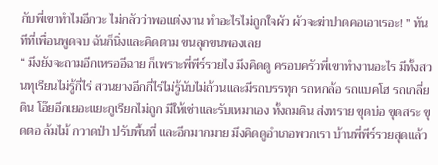กับพี่เขาทำไมอีกวะ ไม่กลัวว่าพอแต่งงาน ทำอะไรไม่ถูกใจผัว ผัวจะฆ่าปาดคอเอาเรอะ! ” ทันทีที่เพื่อนพูดจบ ฉันก็นิ่งและคิดตาม ขนลุกขนพองเลย
“ มึงยังจะถามอีกเหรออีฉาย ก็เพราะพี่พีร์รวยไง มึงคิดดู ครอบครัวพี่เขาทำงานอะไร มีทั้งสวนทุเรียนไม่รู้กี่ไร่ สวนยางอีกกี่ไร่ไม่รู้นับไม่ถ้วนและมีรถบรรทุก รถหกล้อ รถแบคโฮ รถเกลี่ยดิน โอ๊ยอีกเยอะแยะกูเรียกไม่ถูก มีให้เช่าและรับเหมาเอง ทั้งถมดิน ส่งทราย ขุดบ่อ ขุดสระ ขุดตอ ล้มไม้ กวาดป่า ปรับพื้นที่ และอีกมากมาย มึงคิดดูอำเภอพวกเรา บ้านพี่พีร์รวยสุดแล้ว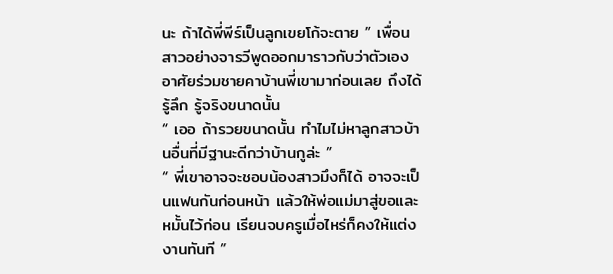นะ ถ้าได้พี่พีร์เป็นลูกเขยโก้จะตาย ” เพื่อนสาวอย่างจารวีพูดออกมาราวกับว่าตัวเองอาศัยร่วมชายคาบ้านพี่เขามาก่อนเลย ถึงได้รู้ลึก รู้จริงขนาดนั้น
“ เออ ถ้ารวยขนาดนั้น ทำไมไม่หาลูกสาวบ้านอื่นที่มีฐานะดีกว่าบ้านกูล่ะ ”
“ พี่เขาอาจจะชอบน้องสาวมึงก็ได้ อาจจะเป็นแฟนกันก่อนหน้า แล้วให้พ่อแม่มาสู่ขอและหมั้นไว้ก่อน เรียนจบครูเมื่อไหร่ก็คงให้แต่งงานทันที ”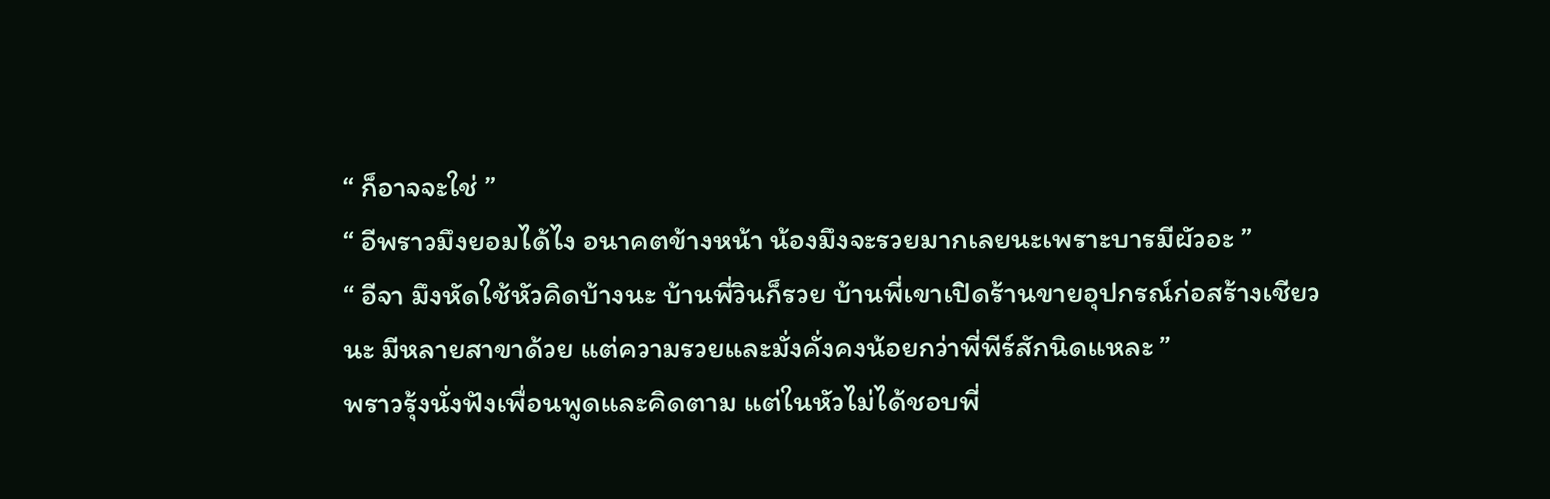“ ก็อาจจะใช่ ”
“ อีพราวมึงยอมได้ไง อนาคตข้างหน้า น้องมึงจะรวยมากเลยนะเพราะบารมีผัวอะ ”
“ อีจา มึงหัดใช้หัวคิดบ้างนะ บ้านพี่วินก็รวย บ้านพี่เขาเปิดร้านขายอุปกรณ์ก่อสร้างเชียวนะ มีหลายสาขาด้วย แต่ความรวยและมั่งคั่งคงน้อยกว่าพี่พีร์สักนิดแหละ ”
พราวรุ้งนั่งฟังเพื่อนพูดและคิดตาม แต่ในหัวไม่ได้ชอบพี่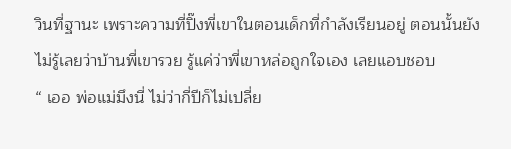วินที่ฐานะ เพราะความที่ปิ๊งพี่เขาในตอนเด็กที่กำลังเรียนอยู่ ตอนนั้นยังไม่รู้เลยว่าบ้านพี่เขารวย รู้แค่ว่าพี่เขาหล่อถูกใจเอง เลยแอบชอบ
“ เออ พ่อแม่มึงนี่ ไม่ว่ากี่ปีก็ไม่เปลี่ย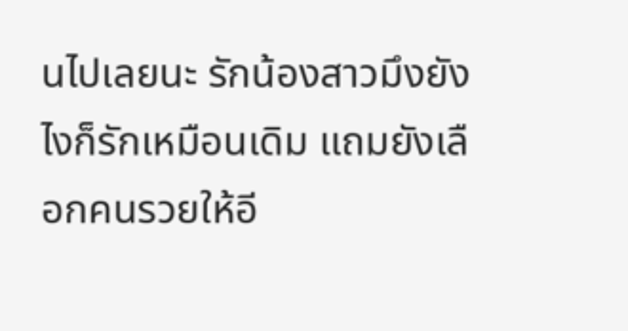นไปเลยนะ รักน้องสาวมึงยังไงก็รักเหมือนเดิม แถมยังเลือกคนรวยให้อี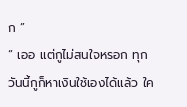ก ”
“ เออ แต่กูไม่สนใจหรอก ทุกวันนี้กูก็หาเงินใช้เองได้แล้ว ใค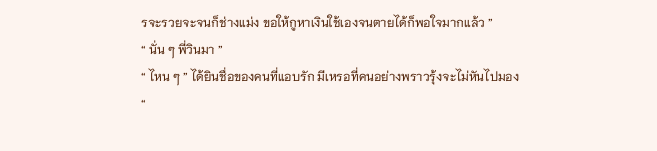รจะรวยจะจนก็ช่างแม่ง ขอให้กูหาเงินใช้เองจนตายได้ก็พอใจมากแล้ว ”
“ นั่น ๆ พี่วินมา ”
“ ไหน ๆ ” ได้ยินชื่อของคนที่แอบรัก มีเหรอที่คนอย่างพราวรุ้งจะไม่หันไปมอง
“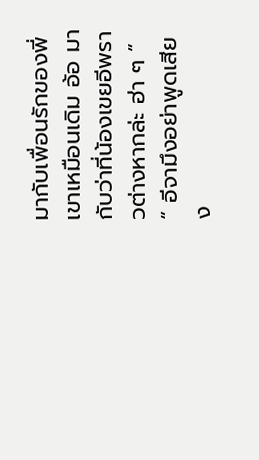มากับเพื่อนรักของพี่เขาเหมือนเดิม อ้อ มากับว่าที่น้องเขยอีพราวต่างหากล่ะ ฮ่า ๆ ”
“ อีจามึงอย่าพูดเสียง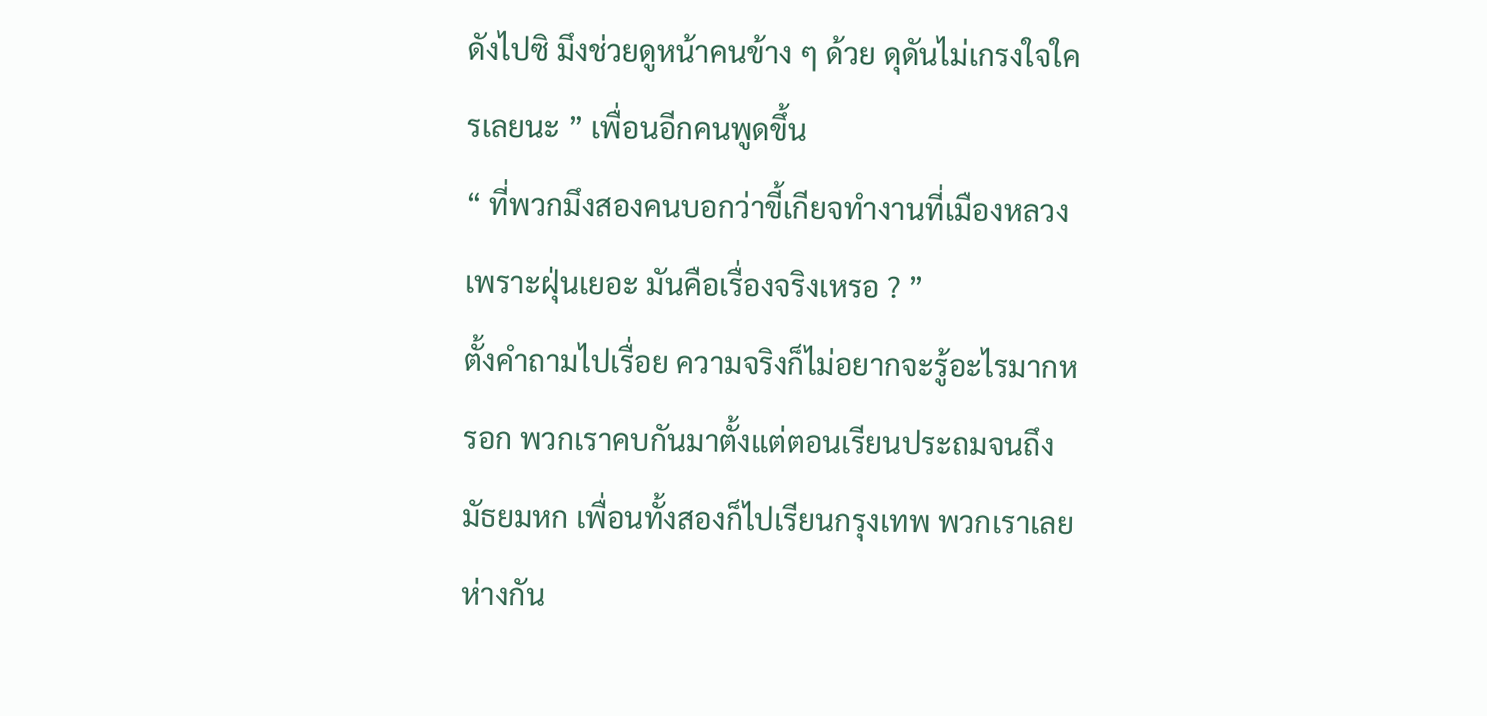ดังไปซิ มึงช่วยดูหน้าคนข้าง ๆ ด้วย ดุดันไม่เกรงใจใครเลยนะ ” เพื่อนอีกคนพูดขึ้น
“ ที่พวกมึงสองคนบอกว่าขี้เกียจทำงานที่เมืองหลวงเพราะฝุ่นเยอะ มันคือเรื่องจริงเหรอ ? ”
ตั้งคำถามไปเรื่อย ความจริงก็ไม่อยากจะรู้อะไรมากหรอก พวกเราคบกันมาตั้งแต่ตอนเรียนประถมจนถึงมัธยมหก เพื่อนทั้งสองก็ไปเรียนกรุงเทพ พวกเราเลยห่างกัน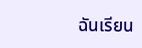ฉันเรียน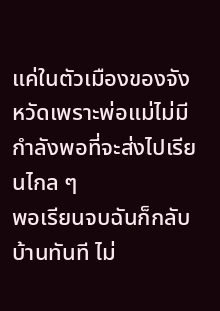แค่ในตัวเมืองของจังหวัดเพราะพ่อแม่ไม่มีกำลังพอที่จะส่งไปเรียนไกล ๆ
พอเรียนจบฉันก็กลับบ้านทันที ไม่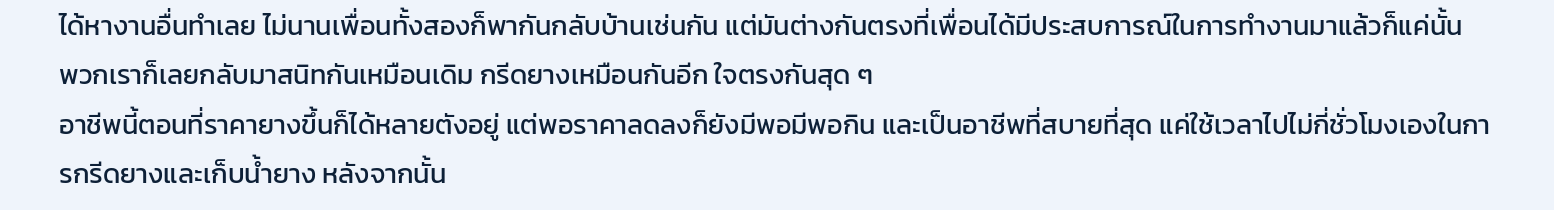ได้หางานอื่นทำเลย ไม่นานเพื่อนทั้งสองก็พากันกลับบ้านเช่นกัน แต่มันต่างกันตรงที่เพื่อนได้มีประสบการณ์ในการทำงานมาแล้วก็แค่นั้น
พวกเราก็เลยกลับมาสนิทกันเหมือนเดิม กรีดยางเหมือนกันอีก ใจตรงกันสุด ๆ
อาชีพนี้ตอนที่ราคายางขึ้นก็ได้หลายตังอยู่ แต่พอราคาลดลงก็ยังมีพอมีพอกิน และเป็นอาชีพที่สบายที่สุด แค่ใช้เวลาไปไม่กี่ชั่วโมงเองในการกรีดยางและเก็บน้ำยาง หลังจากนั้น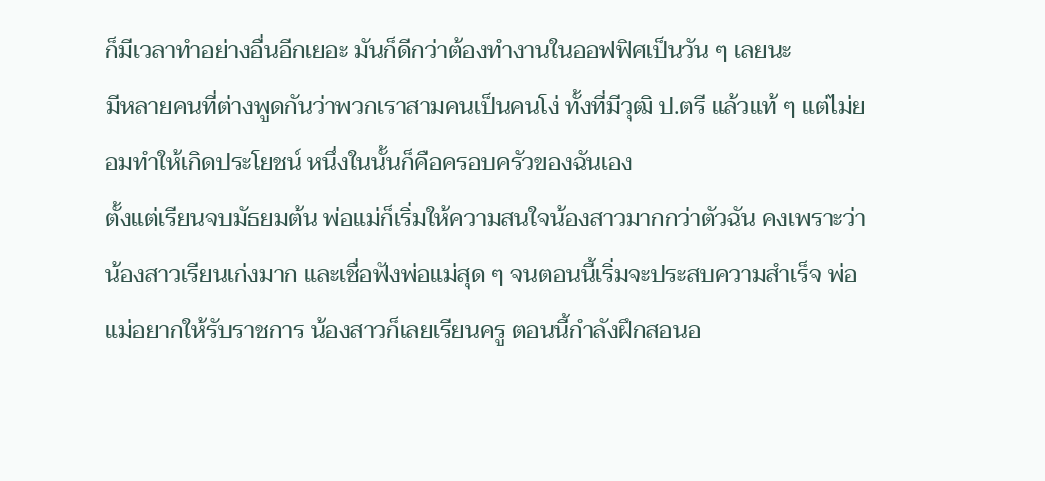ก็มีเวลาทำอย่างอื่นอีกเยอะ มันก็ดีกว่าต้องทำงานในออฟฟิศเป็นวัน ๆ เลยนะ
มีหลายคนที่ต่างพูดกันว่าพวกเราสามคนเป็นคนโง่ ทั้งที่มีวุฒิ ป.ตรี แล้วแท้ ๆ แต่ไม่ยอมทำให้เกิดประโยชน์ หนึ่งในนั้นก็คือครอบครัวของฉันเอง
ตั้งแต่เรียนจบมัธยมต้น พ่อแม่ก็เริ่มให้ความสนใจน้องสาวมากกว่าตัวฉัน คงเพราะว่าน้องสาวเรียนเก่งมาก และเชื่อฟังพ่อแม่สุด ๆ จนตอนนี้เริ่มจะประสบความสำเร็จ พ่อแม่อยากให้รับราชการ น้องสาวก็เลยเรียนครู ตอนนี้กำลังฝึกสอนอ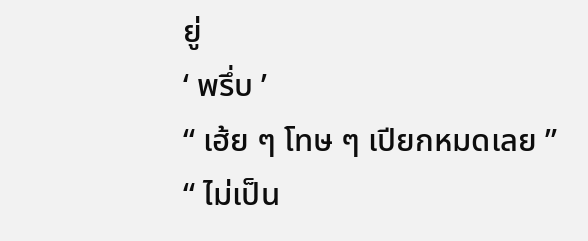ยู่
‘ พรึ่บ ’
“ เฮ้ย ๆ โทษ ๆ เปียกหมดเลย ”
“ ไม่เป็น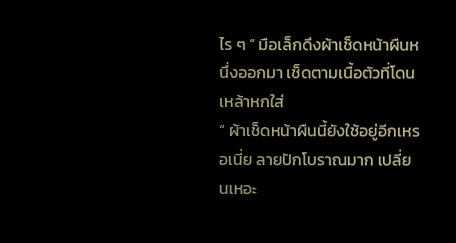ไร ๆ ” มือเล็กดึงผ้าเช็ดหน้าผืนหนึ่งออกมา เช็ดตามเนื้อตัวที่โดนเหล้าหกใส่
“ ผ้าเช็ดหน้าผืนนี้ยังใช้อยู่อีกเหรอเนี่ย ลายปักโบราณมาก เปลี่ยนเหอะ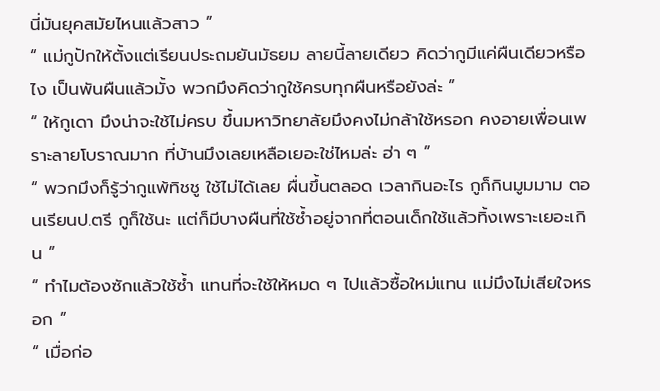นี่มันยุคสมัยไหนแล้วสาว ”
“ แม่กูปักให้ตั้งแต่เรียนประถมยันมัธยม ลายนี้ลายเดียว คิดว่ากูมีแค่ผืนเดียวหรือไง เป็นพันผืนแล้วมั้ง พวกมึงคิดว่ากูใช้ครบทุกผืนหรือยังล่ะ ”
“ ให้กูเดา มึงน่าจะใช้ไม่ครบ ขึ้นมหาวิทยาลัยมึงคงไม่กล้าใช้หรอก คงอายเพื่อนเพราะลายโบราณมาก ที่บ้านมึงเลยเหลือเยอะใช่ไหมล่ะ ฮ่า ๆ ”
“ พวกมึงก็รู้ว่ากูแพ้ทิชชู ใช้ไม่ได้เลย ผื่นขึ้นตลอด เวลากินอะไร กูก็กินมูมมาม ตอนเรียนป.ตรี กูก็ใช้นะ แต่ก็มีบางผืนที่ใช้ซ้ำอยู่จากที่ตอนเด็กใช้แล้วทิ้งเพราะเยอะเกิน ”
“ ทำไมต้องซักแล้วใช้ซ้ำ แทนที่จะใช้ให้หมด ๆ ไปแล้วซื้อใหม่แทน แม่มึงไม่เสียใจหรอก ”
“ เมื่อก่อ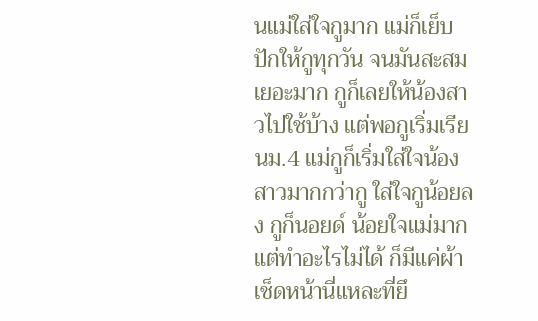นแม่ใส่ใจกูมาก แม่ก็เย็บปักให้กูทุกวัน จนมันสะสมเยอะมาก กูก็เลยให้น้องสาวไปใช้บ้าง แต่พอกูเริ่มเรียนม.4 แม่กูก็เริ่มใส่ใจน้องสาวมากกว่ากู ใส่ใจกูน้อยลง กูก็นอยด์ น้อยใจแม่มาก แต่ทำอะไรไม่ได้ ก็มีแค่ผ้าเช็ดหน้านี่แหละที่ยึ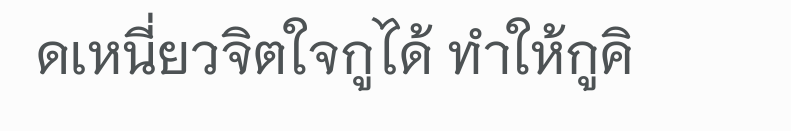ดเหนี่ยวจิตใจกูได้ ทำให้กูคิ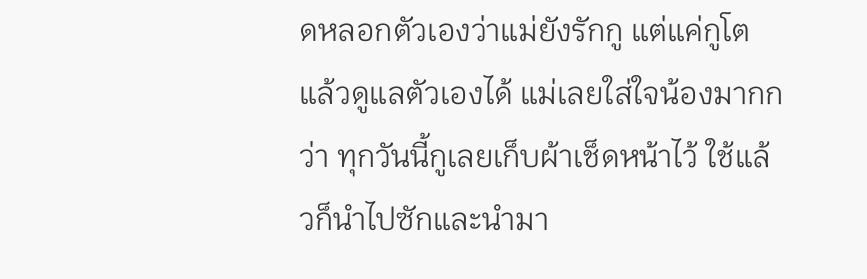ดหลอกตัวเองว่าแม่ยังรักกู แต่แค่กูโตแล้วดูแลตัวเองได้ แม่เลยใส่ใจน้องมากกว่า ทุกวันนี้กูเลยเก็บผ้าเช็ดหน้าไว้ ใช้แล้วก็นำไปซักและนำมา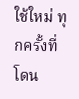ใช้ใหม่ ทุกครั้งที่โดน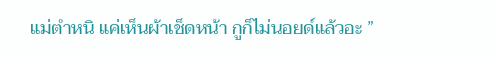แม่ตำหนิ แค่เห็นผ้าเช็ดหน้า กูก็ไม่นอยด์แล้วอะ ”